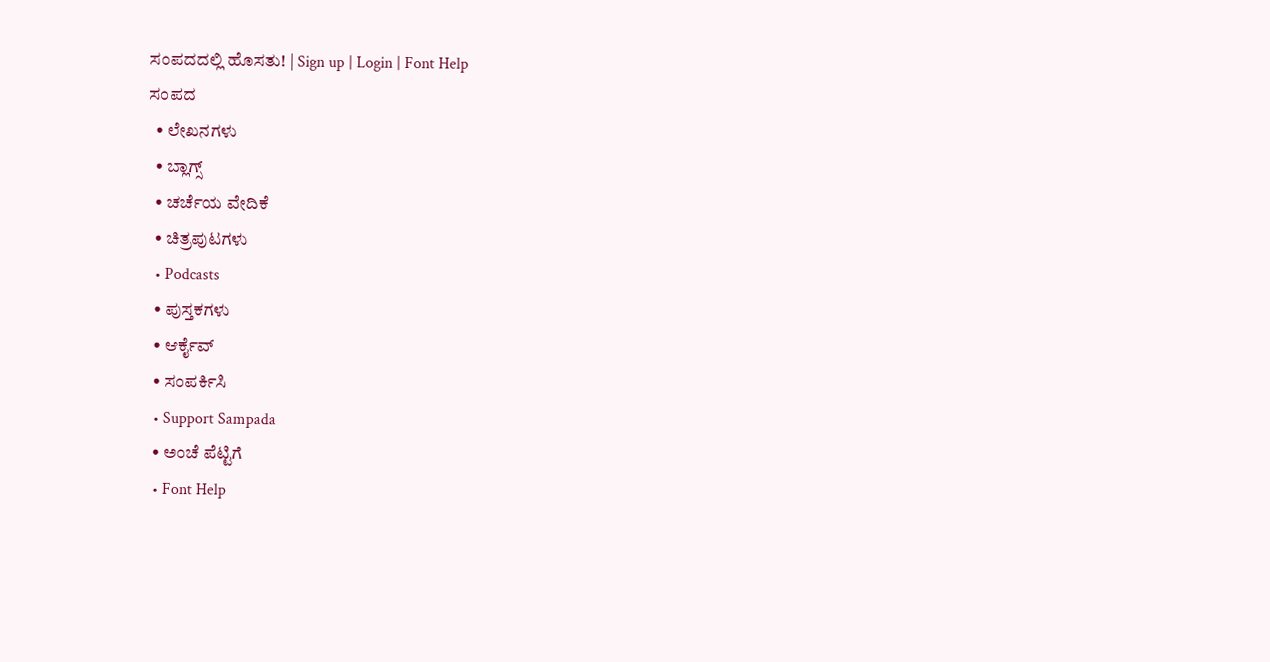ಸಂಪದದಲ್ಲಿ ಹೊಸತು! | Sign up | Login | Font Help
ಸಂಪದ
  • ಲೇಖನಗಳು
  • ಬ್ಲಾಗ್ಸ್
  • ಚರ್ಚೆಯ ವೇದಿಕೆ
  • ಚಿತ್ರಪುಟಗಳು
  • Podcasts
  • ಪುಸ್ತಕಗಳು
  • ಆರ್ಕೈವ್
  • ಸಂಪರ್ಕಿಸಿ
  • Support Sampada
  • ಅಂಚೆ ಪೆಟ್ಟಿಗೆ
  • Font Help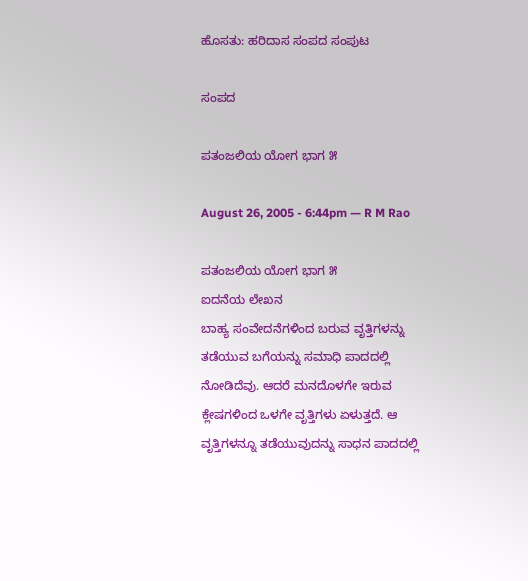ಹೊಸತು: ಹರಿದಾಸ ಸಂಪದ ಸಂಪುಟ

ಸಂಪದ

ಪತಂಜಲಿಯ ಯೋಗ ಭಾಗ ೫

August 26, 2005 - 6:44pm — R M Rao

ಪತಂಜಲಿಯ ಯೋಗ ಭಾಗ ೫
ಐದನೆಯ ಲೇಖನ
ಬಾಹ್ಯ ಸಂವೇದನೆಗಳಿಂದ ಬರುವ ವೃತ್ತಿಗಳನ್ನು ತಡೆಯುವ ಬಗೆಯನ್ನು ಸಮಾಧಿ ಪಾದದಲ್ಲಿ ನೋಡಿದೆವು. ಆದರೆ ಮನದೊಳಗೇ ಇರುವ ಕ್ಲೇಷಗಳಿಂದ ಒಳಗೇ ವೃತ್ತಿಗಳು ಏಳುತ್ತದೆ. ಆ ವೃತ್ತಿಗಳನ್ನೂ ತಡೆಯುವುದನ್ನು ಸಾಧನ ಪಾದದಲ್ಲಿ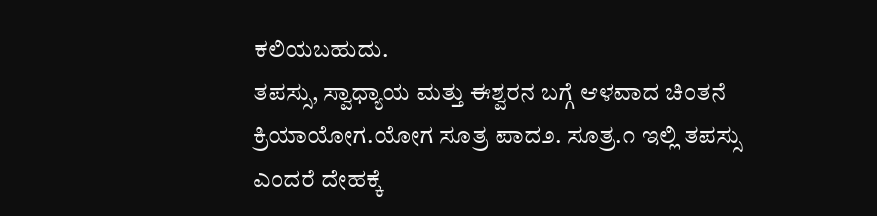ಕಲಿಯಬಹುದು.
ತಪಸ್ಸು, ಸ್ವಾಧ್ಯಾಯ ಮತ್ತು ಈಶ್ವರನ ಬಗ್ಗೆ ಆಳವಾದ ಚಿಂತನೆ ಕ್ರಿಯಾಯೋಗ.ಯೋಗ ಸೂತ್ರ ಪಾದ೨. ಸೂತ್ರ.೧ ಇಲ್ಲಿ ತಪಸ್ಸು ಎಂದರೆ ದೇಹಕ್ಕೆ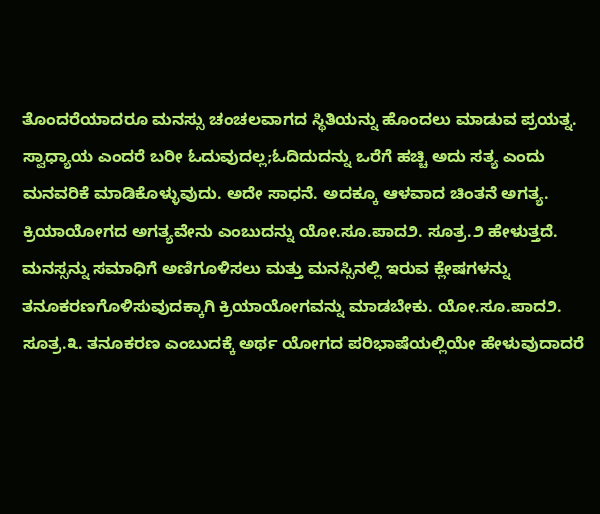ತೊಂದರೆಯಾದರೂ ಮನಸ್ಸು ಚಂಚಲವಾಗದ ಸ್ಥಿತಿಯನ್ನು ಹೊಂದಲು ಮಾಡುವ ಪ್ರಯತ್ನ. ಸ್ವಾಧ್ಯಾಯ ಎಂದರೆ ಬರೀ ಓದುವುದಲ್ಲ;ಓದಿದುದನ್ನು ಒರೆಗೆ ಹಚ್ಚಿ ಅದು ಸತ್ಯ ಎಂದು ಮನವರಿಕೆ ಮಾಡಿಕೊಳ್ಳುವುದು. ಅದೇ ಸಾಧನೆ. ಅದಕ್ಕೂ ಆಳವಾದ ಚಿಂತನೆ ಅಗತ್ಯ.
ಕ್ರಿಯಾಯೋಗದ ಅಗತ್ಯವೇನು ಎಂಬುದನ್ನು ಯೋ.ಸೂ.ಪಾದ೨. ಸೂತ್ರ.೨ ಹೇಳುತ್ತದೆ.
ಮನಸ್ಸನ್ನು ಸಮಾಧಿಗೆ ಅಣಿಗೂಳಿಸಲು ಮತ್ತು ಮನಸ್ಸಿನಲ್ಲಿ ಇರುವ ಕ್ಲೇಷಗಳನ್ನು ತನೂಕರಣಗೊಳಿಸುವುದಕ್ಕಾಗಿ ಕ್ರಿಯಾಯೋಗವನ್ನು ಮಾಡಬೇಕು. ಯೋ.ಸೂ.ಪಾದ೨. ಸೂತ್ರ.೩. ತನೂಕರಣ ಎಂಬುದಕ್ಕೆ ಅ‌ರ್ಥ ಯೋಗದ ಪರಿಭಾಷೆಯಲ್ಲಿಯೇ ಹೇಳುವುದಾದರೆ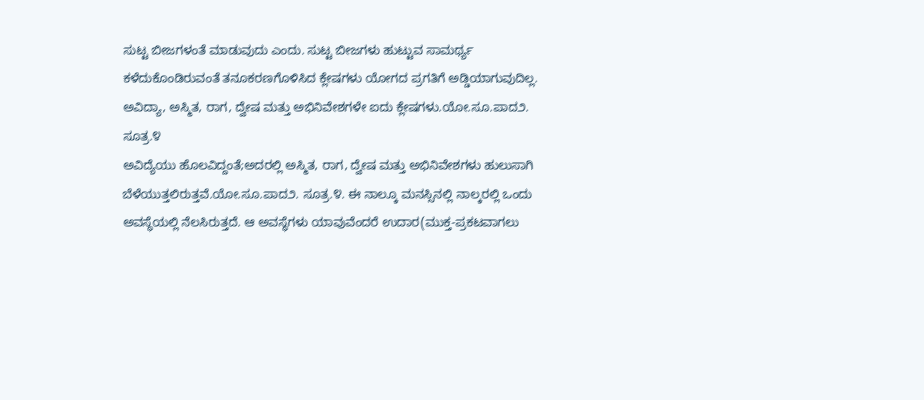ಸುಟ್ಟ ಬೀಜಗಳಂತೆ ಮಾಡುವುದು ಎಂದು. ಸುಟ್ಟ ಬೀಜಗಳು ಹುಟ್ಟುವ ಸಾಮ‍ರ್ಥ್ಯ ಕಳೆದುಕೊಂಡಿರುವಂತೆ ತನೂಕರಣಗೊಳಿಸಿದ ಕ್ಲೇಷಗಳು ಯೋಗದ ಪ್ರಗತಿಗೆ ಅಡ್ಡಿಯಾಗುವುದಿಲ್ಲ.
ಅವಿದ್ಯಾ, ಅಸ್ಮಿತ, ರಾಗ, ದ್ವೇಷ ಮತ್ತು ಅಭಿನಿವೇಶಗಳೇ ಐದು ಕ್ಲೇಷಗಳು.ಯೋ.ಸೂ.ಪಾದ೨. ಸೂತ್ರ.೪
ಅವಿದ್ಯೆಯು ಹೊಲವಿದ್ದಂತೆ;ಅದರಲ್ಲಿ ಅಸ್ಮಿತ, ರಾಗ, ದ್ವೇಷ ಮತ್ತು ಅಭಿನಿವೇಶಗಳು ಹುಲುಸಾಗಿ ಬೆಳೆಯುತ್ತಲಿರುತ್ತವೆ.ಯೋ.ಸೂ.ಪಾದ೨. ಸೂತ್ರ.೪. ಈ ನಾಲ್ಕೂ ಮನಸ್ಸಿನಲ್ಲಿ ನಾಲ್ಕರಲ್ಲಿ ಒಂದು ಅವಸ್ಥೆಯಲ್ಲಿ ನೆಲಸಿರುತ್ತದೆ. ಆ ಅವಸ್ಥೆಗಳು ಯಾವುವೆಂದರೆ ಉದಾರ(ಮುಕ್ತ-ಪ್ರಕಟವಾಗಲು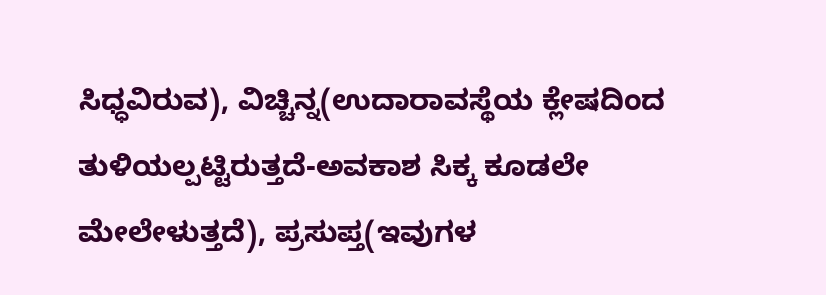ಸಿಧ್ಧವಿರುವ), ವಿಚ್ಚಿನ್ನ(ಉದಾರಾವಸ್ಥೆಯ ಕ್ಲೇಷದಿಂದ ತುಳಿಯಲ್ಪಟ್ಟಿರುತ್ತದೆ-ಅವಕಾಶ ಸಿಕ್ಕ ಕೂಡಲೇ ಮೇಲೇಳುತ್ತದೆ), ಪ್ರಸುಪ್ತ(ಇವುಗಳ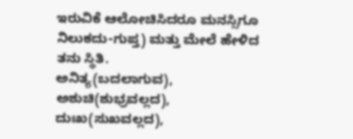ಇರುವಿಕೆ ಆಲೋಚಿಸಿದರೂ ಮನಸ್ಸಿಗೂ ನಿಲುಕದು-ಗುಪ್ತ) ಮತ್ತು ಮೇಲೆ ಹೇಳಿದ ತನು ಸ್ಥಿತಿ.
ಅನಿತ್ಯ(ಬದಲಾಗುವ), ಅಶುಚಿ(ಶುಭ್ರವಲ್ಲದ), ದುಃಖ(ಸುಖವಲ್ಲದ),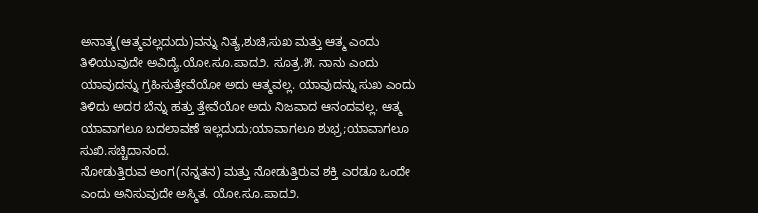ಅನಾತ್ಮ(ಆತ್ಮವಲ್ಲದುದು)ವನ್ನು ನಿತ್ಯ,ಶುಚಿ,ಸುಖ ಮತ್ತು ಆತ್ಮ ಎಂದು ತಿಳಿಯುವುದೇ ಅವಿದ್ಯೆ.ಯೋ.ಸೂ.ಪಾದ೨. ಸೂತ್ರ.೫. ನಾನು ಎಂದು ಯಾವುದನ್ನು ಗ್ರಹಿಸುತ್ತೇವೆಯೋ ಅದು ಆತ್ಮವಲ್ಲ. ಯಾವುದನ್ನು ಸುಖ ಎಂದು ತಿಳಿದು ಅದರ ಬೆನ್ನು ಹತ್ತು ತ್ತೇವೆಯೋ ಅದು ನಿಜವಾದ ಆನಂದವಲ್ಲ. ಆತ್ಮ ಯಾವಾಗಲೂ ಬದಲಾವಣೆ ಇಲ್ಲದುದು;ಯಾವಾಗಲೂ ಶುಭ್ರ;ಯಾವಾಗಲೂ ಸುಖಿ.ಸಚ್ಚಿದಾನಂದ.
ನೋಡುತ್ತಿರುವ ಅಂಗ(ನನ್ನತನ) ಮತ್ತು ನೋಡುತ್ತಿರುವ ಶಕ್ತಿ ಎರಡೂ ಒಂದೇ ಎಂದು ಅನಿಸುವುದೇ ಅಸ್ಮಿತ. ಯೋ.ಸೂ.ಪಾದ೨.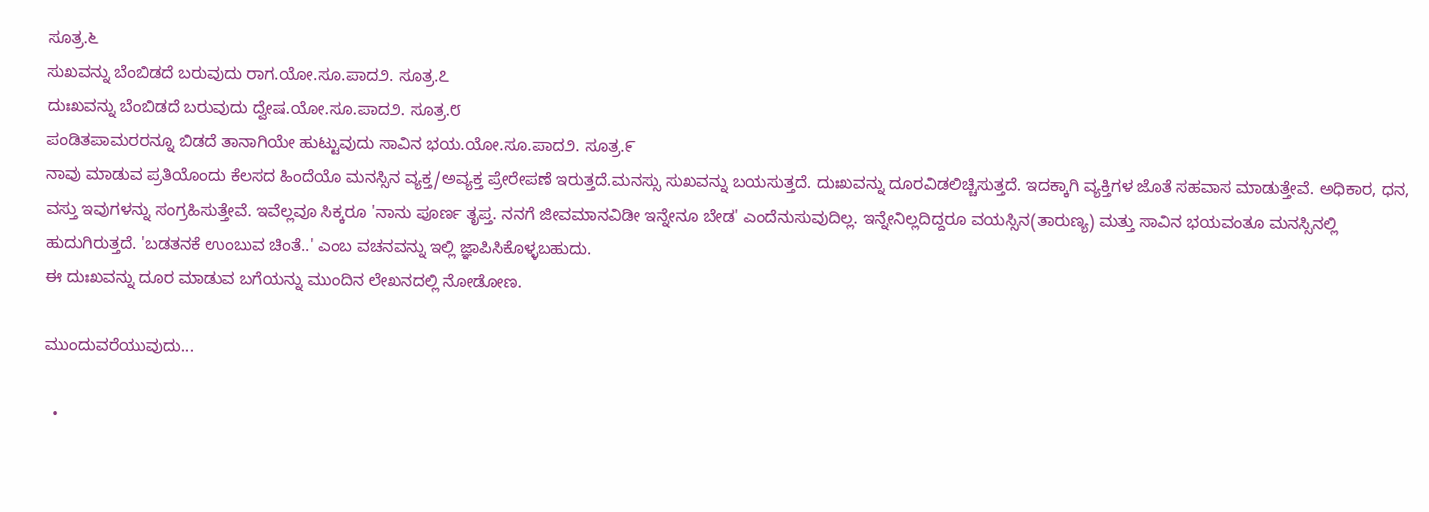ಸೂತ್ರ.೬
ಸುಖವನ್ನು ಬೆಂಬಿಡದೆ ಬರುವುದು ರಾಗ.ಯೋ.ಸೂ.ಪಾದ೨. ಸೂತ್ರ.೭
ದುಃಖವನ್ನು ಬೆಂಬಿಡದೆ ಬರುವುದು ದ್ವೇಷ.ಯೋ.ಸೂ.ಪಾದ೨. ಸೂತ್ರ.೮
ಪಂಡಿತಪಾಮರರನ್ನೂ ಬಿಡದೆ ತಾನಾಗಿಯೇ ಹುಟ್ಟುವುದು ಸಾವಿನ ಭಯ.ಯೋ.ಸೂ.ಪಾದ೨. ಸೂತ್ರ.೯
ನಾವು ಮಾಡುವ ಪ್ರತಿಯೊಂದು ಕೆಲಸದ ಹಿಂದೆಯೊ ಮನಸ್ಸಿನ ವ್ಯಕ್ತ/ಅವ್ಯಕ್ತ ಪ್ರೇರೇಪಣೆ ಇರುತ್ತದೆ.ಮನಸ್ಸು ಸುಖವನ್ನು ಬಯಸುತ್ತದೆ. ದುಃಖವನ್ನು ದೂರವಿಡಲಿಚ್ಚಿಸುತ್ತದೆ. ಇದಕ್ಕಾಗಿ ವ್ಯಕ್ತಿಗಳ ಜೊತೆ ಸಹವಾಸ ಮಾಡುತ್ತೇವೆ. ಅಧಿಕಾರ, ಧನ, ವಸ್ತು ಇವುಗಳನ್ನು ಸಂಗ್ರಹಿಸುತ್ತೇವೆ. ಇವೆಲ್ಲವೂ ಸಿಕ್ಕರೂ 'ನಾನು ಪೂ‍ರ್ಣ ತೃಪ್ತ. ನನಗೆ ಜೀವಮಾನವಿಡೀ ಇನ್ನೇನೂ ಬೇಡ' ಎಂದೆನುಸುವುದಿಲ್ಲ. ಇನ್ನೇನಿಲ್ಲದಿದ್ದರೂ ವಯಸ್ಸಿನ(ತಾರುಣ್ಯ) ಮತ್ತು ಸಾವಿನ ಭಯವಂತೂ ಮನಸ್ಸಿನಲ್ಲಿ ಹುದುಗಿರುತ್ತದೆ. 'ಬಡತನಕೆ ಉಂಬುವ ಚಿಂತೆ..' ಎಂಬ ವಚನವನ್ನು ಇಲ್ಲಿ ಜ್ಞಾಪಿಸಿಕೊಳ್ಳಬಹುದು.
ಈ ದುಃಖವನ್ನು ದೂರ ಮಾಡುವ ಬಗೆಯನ್ನು ಮುಂದಿನ ಲೇಖನದಲ್ಲಿ ನೋಡೋಣ.

ಮುಂದುವರೆಯುವುದು...

  •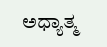ಅಧ್ಯಾತ್ಮ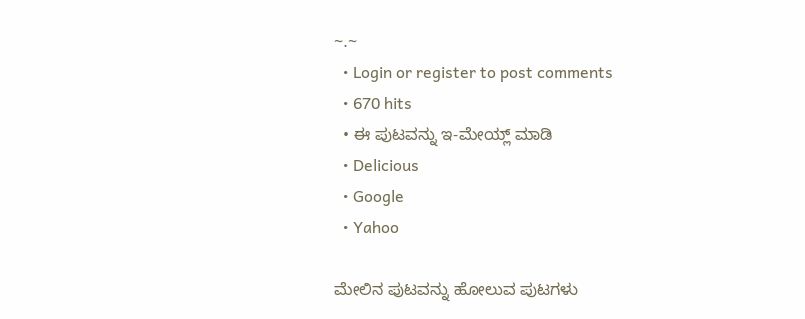~.~
  • Login or register to post comments
  • 670 hits
  • ಈ ಪುಟವನ್ನು ಇ-ಮೇಯ್ಲ್ ಮಾಡಿ
  • Delicious
  • Google
  • Yahoo

ಮೇಲಿನ ಪುಟವನ್ನು ಹೋಲುವ ಪುಟಗಳು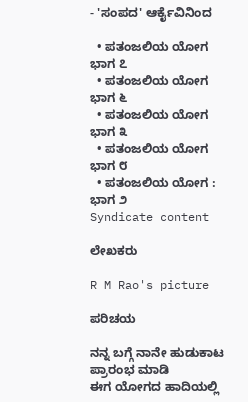- 'ಸಂಪದ' ಆರ್ಕೈವಿನಿಂದ

  • ಪತಂಜಲಿಯ ಯೋಗ ಭಾಗ ೭
  • ಪತಂಜಲಿಯ ಯೋಗ ಭಾಗ ೬
  • ಪತಂಜಲಿಯ ಯೋಗ ಭಾಗ ೩
  • ಪತಂಜಲಿಯ ಯೋಗ ಭಾಗ ೮
  • ಪತಂಜಲಿಯ ಯೋಗ : ಭಾಗ ೨
Syndicate content

ಲೇಖಕರು

R M Rao's picture

ಪರಿಚಯ

ನನ್ನ ಬಗ್ಗೆ ನಾನೇ ಹುಡುಕಾಟ ಪ್ರಾರಂಭ ಮಾಡಿ
ಈಗ ಯೋಗದ ಹಾದಿಯಲ್ಲಿ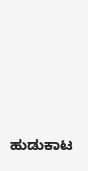ಹುಡುಕಾಟ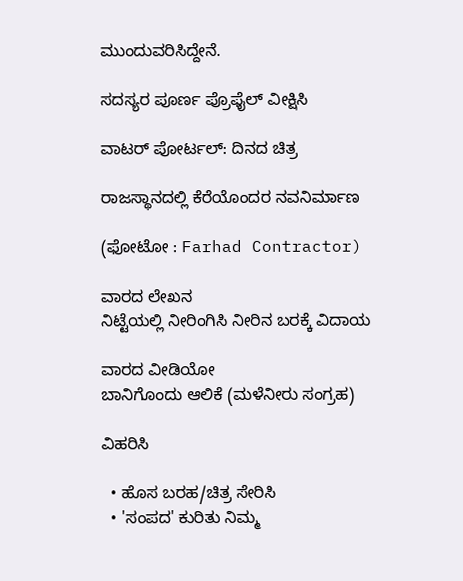ಮುಂದುವರಿಸಿದ್ದೇನೆ.

ಸದಸ್ಯರ ಪೂರ್ಣ ಪ್ರೊಫೈಲ್ ವೀಕ್ಷಿಸಿ

ವಾಟರ್ ಪೋರ್ಟಲ್: ದಿನದ ಚಿತ್ರ

ರಾಜಸ್ಥಾನದಲ್ಲಿ ಕೆರೆಯೊಂದರ ನವನಿರ್ಮಾಣ

(ಫೋಟೋ : Farhad Contractor)

ವಾರದ ಲೇಖನ
ನಿಟ್ಟೆಯಲ್ಲಿ ನೀರಿಂಗಿಸಿ ನೀರಿನ ಬರಕ್ಕೆ ವಿದಾಯ

ವಾರದ ವೀಡಿಯೋ
ಬಾನಿಗೊಂದು ಆಲಿಕೆ (ಮಳೆನೀರು ಸಂಗ್ರಹ)

ವಿಹರಿಸಿ

  • ಹೊಸ ಬರಹ/ಚಿತ್ರ ಸೇರಿಸಿ
  • 'ಸಂಪದ' ಕುರಿತು ನಿಮ್ಮ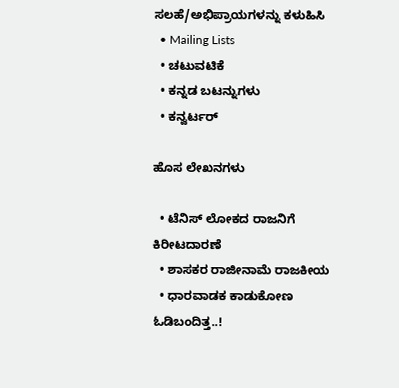ಸಲಹೆ/ಅಭಿಪ್ರಾಯಗಳನ್ನು ಕಳುಹಿಸಿ
  • Mailing Lists
  • ಚಟುವಟಿಕೆ
  • ಕನ್ನಡ ಬಟನ್ನುಗಳು
  • ಕನ್ವರ್ಟರ್

ಹೊಸ ಲೇಖನಗಳು

  • ಟೆನಿಸ್ ಲೋಕದ ರಾಜನಿಗೆ ಕಿರೀಟದಾರಣೆ
  • ಶಾಸಕರ ರಾಜೀನಾಮೆ ರಾಜಕೀಯ
  • ಧಾರವಾಡಕ ಕಾಡುಕೋಣ ಓಡಿಬಂದಿತ್ತ..!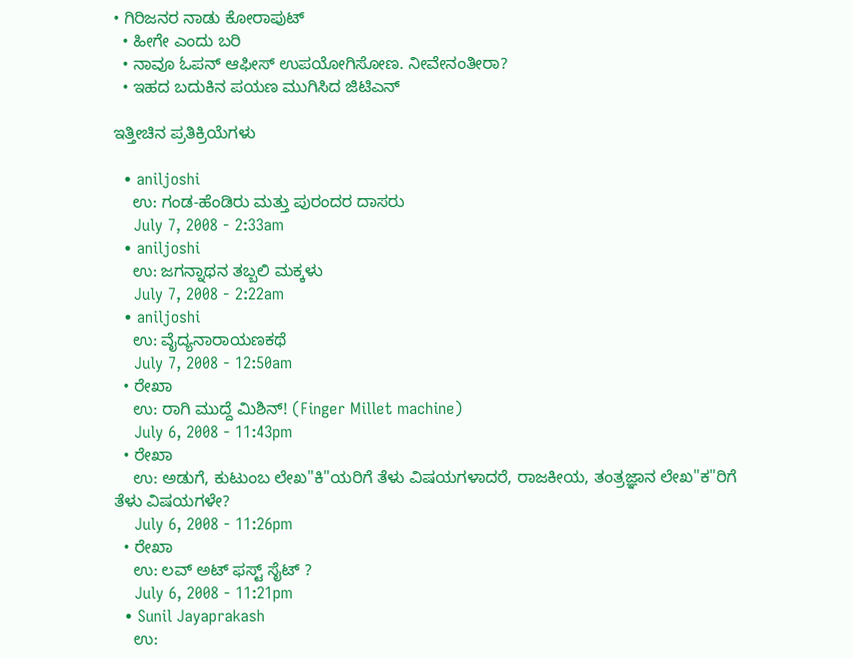• ಗಿರಿಜನರ ನಾಡು ಕೋರಾಪುಟ್
  • ಹೀಗೇ ಎಂದು ಬರಿ
  • ನಾವೂ ಓಪನ್ ಆಫೀಸ್ ಉಪಯೋಗಿಸೋಣ. ನೀವೇನಂತೀರಾ?
  • ಇಹದ ಬದುಕಿನ ಪಯಣ ಮುಗಿಸಿದ ಜಿಟಿಎನ್

ಇತ್ತೀಚಿನ ಪ್ರತಿಕ್ರಿಯೆಗಳು

  • aniljoshi
    ಉ: ಗಂಡ-ಹೆಂಡಿರು ಮತ್ತು ಪುರಂದರ ದಾಸರು
    July 7, 2008 - 2:33am
  • aniljoshi
    ಉ: ಜಗನ್ನಾಥನ ತಬ್ಬಲಿ ಮಕ್ಕಳು
    July 7, 2008 - 2:22am
  • aniljoshi
    ಉ: ವೈದ್ಯನಾರಾಯಣಕಥೆ
    July 7, 2008 - 12:50am
  • ರೇಖಾ
    ಉ: ರಾಗಿ ಮುದ್ದೆ ಮಿಶಿನ್! (Finger Millet machine)
    July 6, 2008 - 11:43pm
  • ರೇಖಾ
    ಉ: ಅಡುಗೆ, ಕುಟುಂಬ ಲೇಖ"ಕಿ"ಯರಿಗೆ ತೆಳು ವಿಷಯಗಳಾದರೆ, ರಾಜಕೀಯ, ತಂತ್ರಜ್ಞಾನ ಲೇಖ"ಕ"ರಿಗೆ ತೆಳು ವಿಷಯಗಳೇ?
    July 6, 2008 - 11:26pm
  • ರೇಖಾ
    ಉ: ಲವ್ ಅಟ್ ಫಸ್ಟ್ ಸೈಟ್ ?
    July 6, 2008 - 11:21pm
  • Sunil Jayaprakash
    ಉ: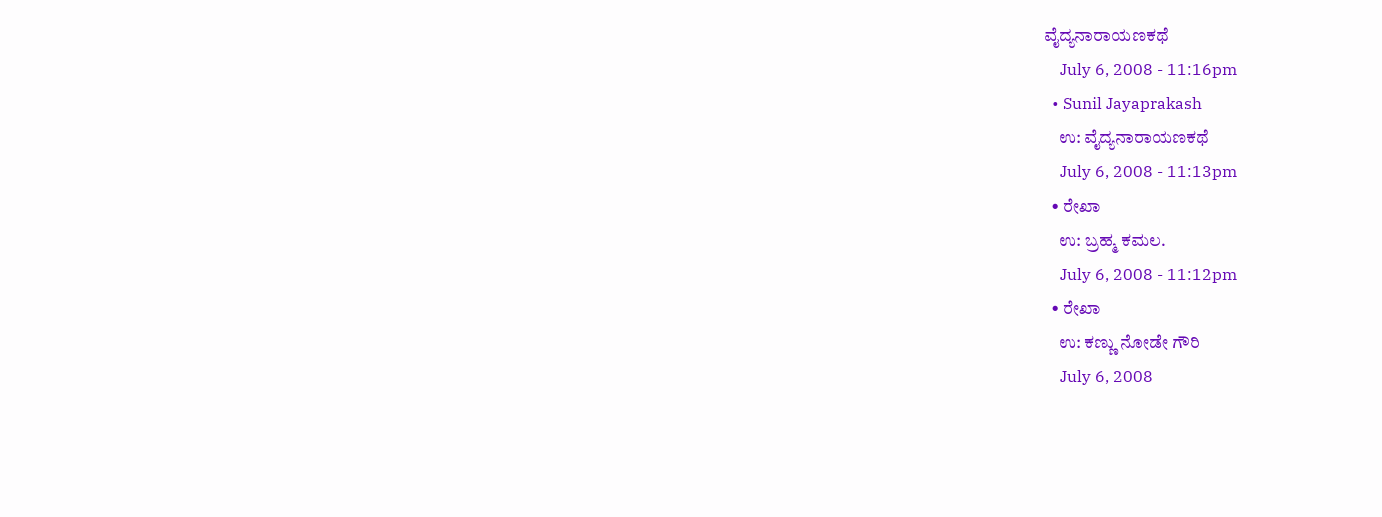ವೈದ್ಯನಾರಾಯಣಕಥೆ
    July 6, 2008 - 11:16pm
  • Sunil Jayaprakash
    ಉ: ವೈದ್ಯನಾರಾಯಣಕಥೆ
    July 6, 2008 - 11:13pm
  • ರೇಖಾ
    ಉ: ಬ್ರಹ್ಮ ಕಮಲ.
    July 6, 2008 - 11:12pm
  • ರೇಖಾ
    ಉ: ಕಣ್ಣು ನೋಡೇ ಗೌರಿ
    July 6, 2008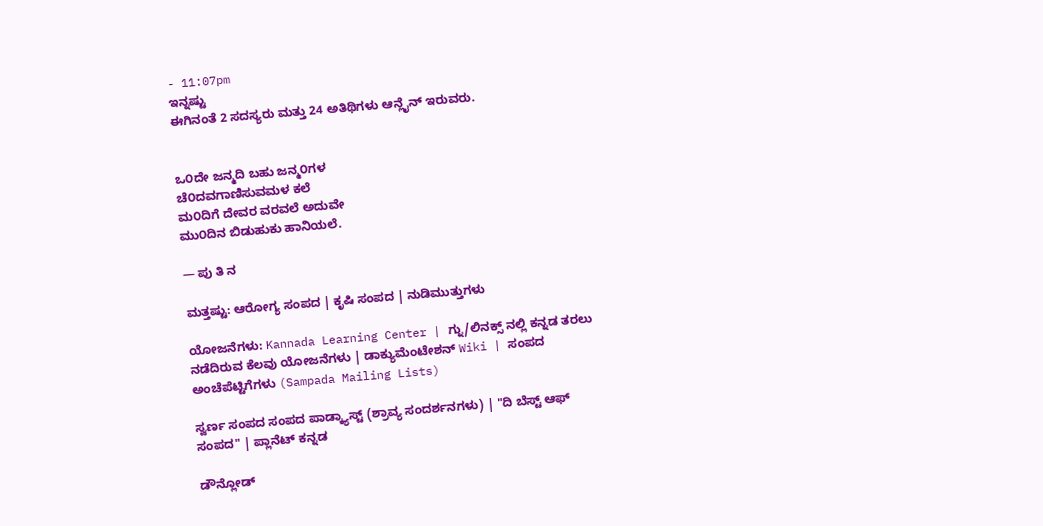- 11:07pm
ಇನ್ನಷ್ಟು
ಈಗಿನಂತೆ 2 ಸದಸ್ಯರು ಮತ್ತು 24 ಅತಿಥಿಗಳು ಆನ್ಲೈನ್ ಇರುವರು.


ಒ೦ದೇ ಜನ್ಮದಿ ಬಹು ಜನ್ಮ೦ಗಳ
ಚೆ೦ದವಗಾಣಿಸುವಮಳ ಕಲೆ
ಮ೦ದಿಗೆ ದೇವರ ವರವಲೆ ಅದುವೇ
ಮು೦ದಿನ ಬಿಡುಹುಕು ಹಾನಿಯಲೆ.

— ಪು ತಿ ನ

ಮತ್ತಷ್ಟು: ಆರೋಗ್ಯ ಸಂಪದ | ಕೃಷಿ ಸಂಪದ | ನುಡಿಮುತ್ತುಗಳು

ಯೋಜನೆಗಳು: Kannada Learning Center | ಗ್ನು/ಲಿನಕ್ಸ್ ನಲ್ಲಿ ಕನ್ನಡ ತರಲು ನಡೆದಿರುವ ಕೆಲವು ಯೋಜನೆಗಳು | ಡಾಕ್ಯುಮೆಂಟೇಶನ್ Wiki | ಸಂಪದ ಅಂಚೆಪೆಟ್ಟಿಗೆಗಳು (Sampada Mailing Lists)

ಸ್ವರ್ಣ ಸಂಪದ ಸಂಪದ ಪಾಡ್ಕ್ಯಾಸ್ಟ್ (ಶ್ರಾವ್ಯ ಸಂದರ್ಶನಗಳು) | "ದಿ ಬೆಸ್ಟ್ ಆಫ್ ಸಂಪದ" | ಪ್ಲಾನೆಟ್ ಕನ್ನಡ

ಡೌನ್ಲೋಡ್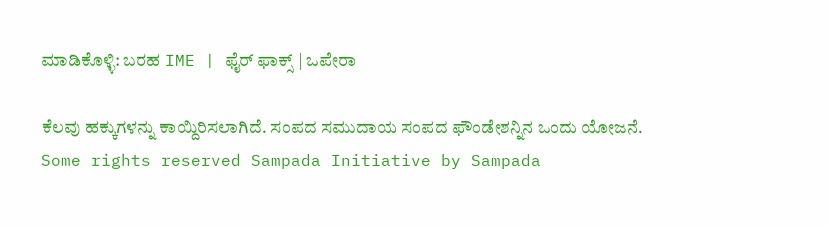ಮಾಡಿಕೊಳ್ಳಿ: ಬರಹ IME | ಫೈರ್ ಫಾಕ್ಸ್ | ಒಪೇರಾ

ಕೆಲವು ಹಕ್ಕುಗಳನ್ನು ಕಾಯ್ದಿರಿಸಲಾಗಿದೆ. ಸಂಪದ ಸಮುದಾಯ ಸಂಪದ ಫೌಂಡೇಶನ್ನಿನ ಒಂದು ಯೋಜನೆ.
Some rights reserved Sampada Initiative by Sampada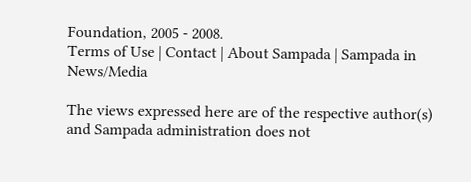Foundation, 2005 - 2008.
Terms of Use | Contact | About Sampada | Sampada in News/Media

The views expressed here are of the respective author(s) and Sampada administration does not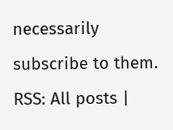necessarily subscribe to them.
RSS: All posts |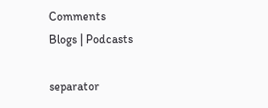Comments
Blogs | Podcasts

separator